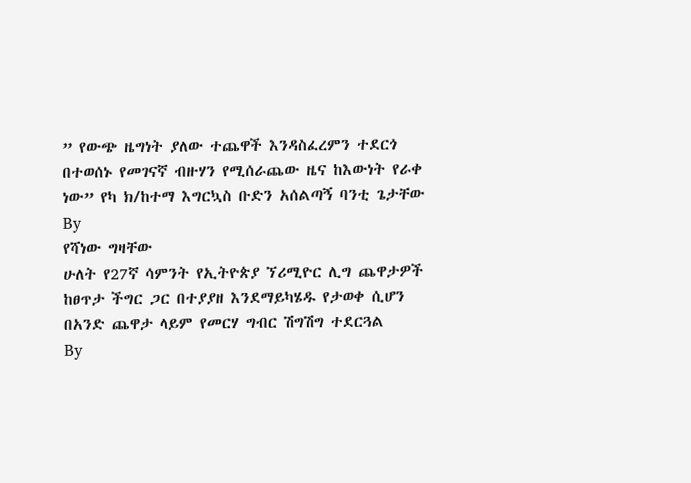” የውጭ ዜግነት ያለው ተጨዋች እንዳስፈረምን ተደርጎ በተወሰኑ የመገናኛ ብዙሃን የሚሰራጨው ዜና ከእውነት የራቀ ነው” የካ ክ/ከተማ እግርኳስ ቡድን አሰልጣኝ ባንቲ ጌታቸው
By
የሻነው ግዛቸው
ሁለት የ27ኛ ሳምንት የኢትዮጵያ ኘሪሚዮር ሊግ ጨዋታዎች ከፀጥታ ችግር ጋር በተያያዘ እንደማይካሄዱ የታወቀ ሲሆን በአንድ ጨዋታ ላይም የመርሃ ግብር ሽግሽግ ተደርጓል
By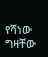የሻነው ግዛቸው